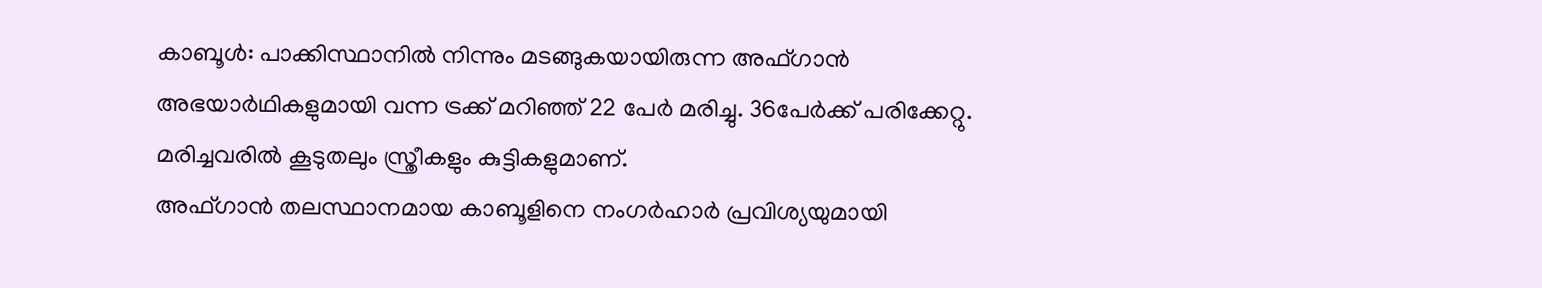കാബൂൾ: പാക്കിസ്ഥാനിൽ നിന്നും മടങ്ങുകയായിരുന്ന അഫ്ഗാൻ അഭയാർഥികളുമായി വന്ന ട്രക്ക് മറിഞ്ഞ് 22 പേർ മരിച്ചു. 36പേർക്ക് പരിക്കേറ്റു. മരിച്ചവരിൽ കൂടുതലും സ്ത്രീകളും കുട്ടികളുമാണ്.
അഫ്ഗാൻ തലസ്ഥാനമായ കാബൂളിനെ നംഗർഹാർ പ്രവിശ്യയുമായി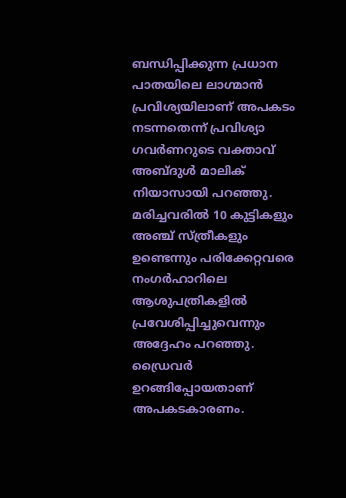ബന്ധിപ്പിക്കുന്ന പ്രധാന പാതയിലെ ലാഗ്മാൻ പ്രവിശ്യയിലാണ് അപകടം നടന്നതെന്ന് പ്രവിശ്യാ ഗവർണറുടെ വക്താവ് അബ്ദുൾ മാലിക് നിയാസായി പറഞ്ഞു.
മരിച്ചവരിൽ 10 കുട്ടികളും അഞ്ച് സ്ത്രീകളും ഉണ്ടെന്നും പരിക്കേറ്റവരെ നംഗർഹാറിലെ ആശുപത്രികളിൽ പ്രവേശിപ്പിച്ചുവെന്നും അദ്ദേഹം പറഞ്ഞു. ഡ്രൈവർ ഉറങ്ങിപ്പോയതാണ് അപകടകാരണം.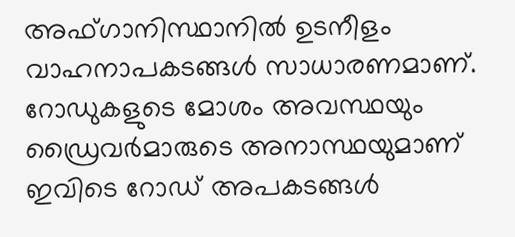അഫ്ഗാനിസ്ഥാനിൽ ഉടനീളം വാഹനാപകടങ്ങൾ സാധാരണമാണ്. റോഡുകളുടെ മോശം അവസ്ഥയും ഡ്രൈവർമാരുടെ അനാസ്ഥയുമാണ് ഇവിടെ റോഡ് അപകടങ്ങൾ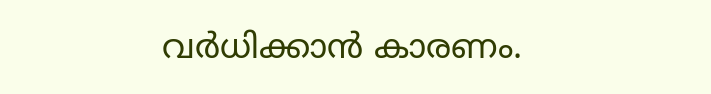വർധിക്കാൻ കാരണം.